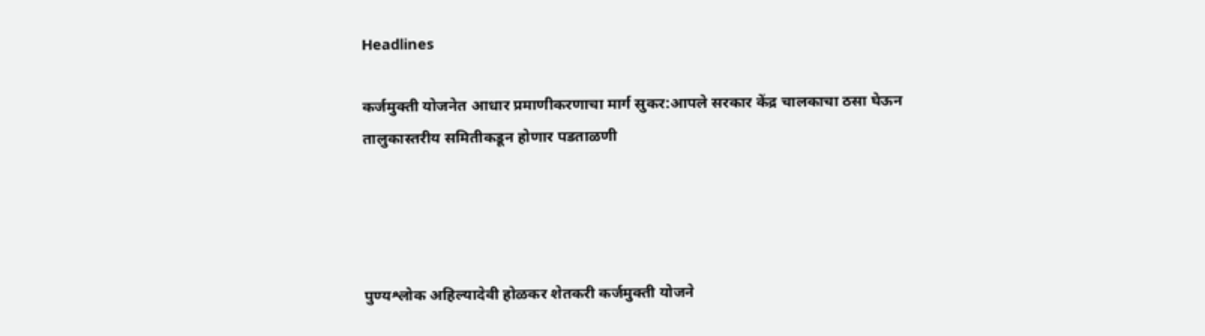Headlines

कर्जमुक्ती योजनेत आधार प्रमाणीकरणाचा मार्ग सुकर:आपले सरकार केंद्र चालकाचा ठसा घेऊन तालुकास्तरीय समितीकडून होणार पडताळणी




पुण्यश्लोक अहिल्यादेवी होळकर शेतकरी कर्जमुक्ती योजने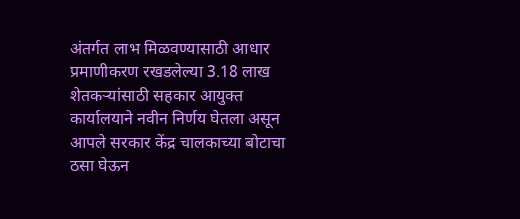अंतर्गत लाभ मिळवण्यासाठी आधार प्रमाणीकरण रखडलेल्या 3.18 लाख शेतकऱ्यांसाठी सहकार आयुक्त कार्यालयाने नवीन निर्णय घेतला असून आपले सरकार केंद्र चालकाच्या बोटाचा ठसा घेऊन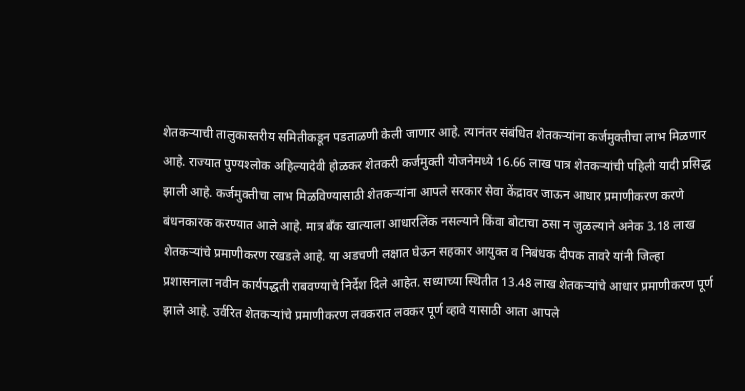शेतकऱ्याची तालुकास्तरीय समितीकडून पडताळणी केली जाणार आहे. त्यानंतर संबंधित शेतकऱ्यांना कर्जमुक्तीचा लाभ मिळणार आहे. राज्यात पुण्यश्‍लोक अहिल्यादेवी होळकर शेतकरी कर्जमुक्ती योजनेमध्ये 16.66 लाख पात्र शेतकऱ्यांची पहिली यादी प्रसिद्ध झाली आहे. कर्जमुक्तीचा लाभ मिळविण्यासाठी शेतकऱ्यांना आपले सरकार सेवा केंद्रावर जाऊन आधार प्रमाणीकरण करणे बंधनकारक करण्यात आले आहे. मात्र बँक खात्याला आधारलिंक नसल्याने किंवा बोटाचा ठसा न जुळल्याने अनेक 3.18 लाख शेतकऱ्यांचे प्रमाणीकरण रखडले आहे. या अडचणी लक्षात घेऊन सहकार आयुक्त व निबंधक दीपक तावरे यांनी जिल्हा प्रशासनाला नवीन कार्यपद्धती राबवण्याचे निर्देश दिले आहेत. सध्याच्या स्थितीत 13.48 लाख शेतकऱ्यांचे आधार प्रमाणीकरण पूर्ण झाले आहे. उर्वरित शेतकऱ्यांचे प्रमाणीकरण लवकरात लवकर पूर्ण व्हावे यासाठी आता आपले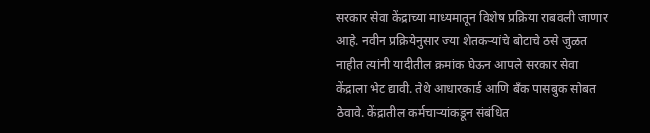सरकार सेवा केंद्राच्या माध्यमातून विशेष प्रक्रिया राबवली जाणार आहे. नवीन प्रक्रियेनुसार ज्या शेतकऱ्यांचे बोटाचे ठसे जुळत नाहीत त्यांनी यादीतील क्रमांक घेऊन आपले सरकार सेवा केंद्राला भेट द्यावी. तेथे आधारकार्ड आणि बँक पासबुक सोबत ठेवावे. केंद्रातील कर्मचाऱ्यांकडून संबंधित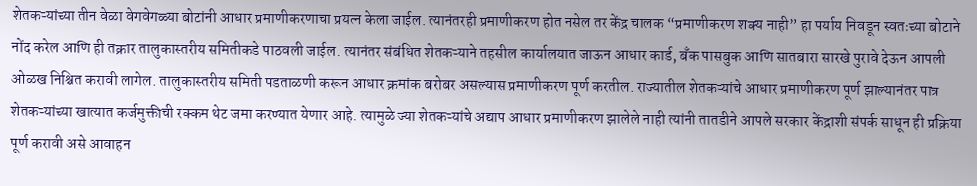शेतकऱ्यांच्या तीन वेळा वेगवेगळ्या बोटांनी आधार प्रमाणीकरणाचा प्रयत्न केला जाईल. त्यानंतरही प्रमाणीकरण होत नसेल तर केंद्र चालक “प्रमाणीकरण शक्य नाही” हा पर्याय निवडून स्वतःच्या बोटाने नोंद करेल आणि ही तक्रार तालुकास्तरीय समितीकडे पाठवली जाईल. त्यानंतर संबंधित शेतकऱ्याने तहसील कार्यालयात जाऊन आधार कार्ड, बँक पासबुक आणि सातबारा सारखे पुरावे देऊन आपली ओळख निश्चित करावी लागेल. तालुकास्तरीय समिती पडताळणी करून आधार क्रमांक बरोबर असल्यास प्रमाणीकरण पूर्ण करतील. राज्यातील शेतकऱ्यांचे आधार प्रमाणीकरण पूर्ण झाल्यानंतर पात्र शेतकऱ्यांच्या खात्यात कर्जमुक्तीची रक्कम थेट जमा करण्यात येणार आहे. त्यामुळे ज्या शेतकऱ्यांचे अद्याप आधार प्रमाणीकरण झालेले नाही त्यांनी तातडीने आपले सरकार केंद्राशी संपर्क साधून ही प्रक्रिया पूर्ण करावी असे आवाहन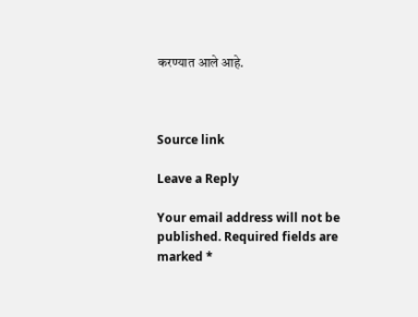करण्यात आले आहे.



Source link

Leave a Reply

Your email address will not be published. Required fields are marked *